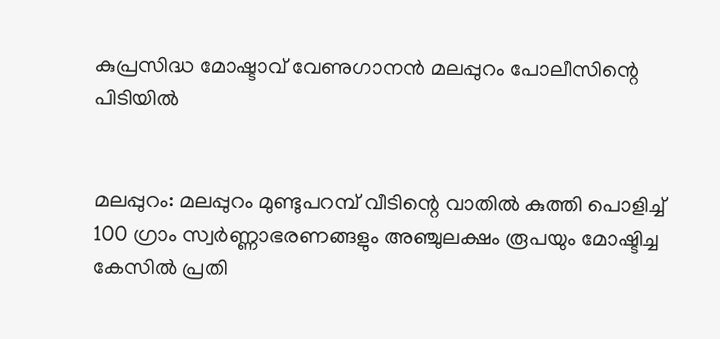കുപ്രസിദ്ധ മോഷ്ടാവ് വേണുഗാനന്‍ മലപ്പുറം പോലീസിന്റെ പിടിയില്‍


മലപ്പുറം: മലപ്പുറം മുണ്ടുപറമ്പ് വീടിന്റെ വാതില്‍ കുത്തി പൊളിച്ച് 100 ഗ്രാം സ്വര്‍ണ്ണാഭരണങ്ങളും അഞ്ചുലക്ഷം രൂപയും മോഷ്ടിച്ച കേസില്‍ പ്രതി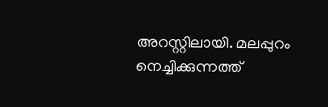അറസ്റ്റിലായി. മലപ്പുറം നെച്ചിക്കുന്നത്ത്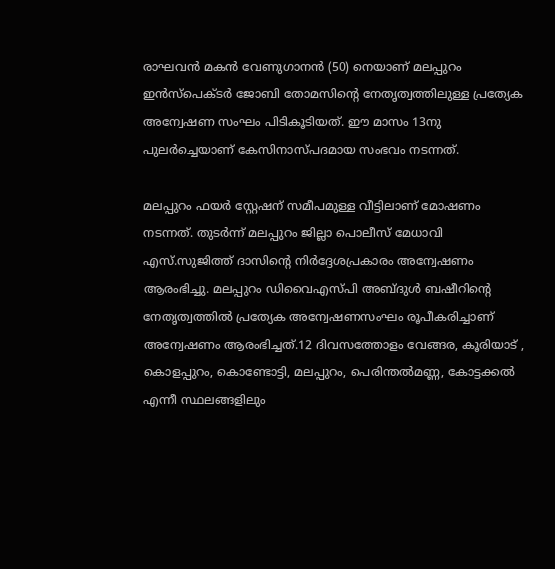രാഘവന്‍ മകന്‍ വേണുഗാനന്‍ (50) നെയാണ് മലപ്പുറം ഇന്‍സ്‌പെക്ടര്‍ ജോബി തോമസിന്റെ നേതൃത്വത്തിലുള്ള പ്രത്യേക അന്വേഷണ സംഘം പിടികൂടിയത്. ഈ മാസം 13നു പുലര്‍ച്ചെയാണ് കേസിനാസ്പദമായ സംഭവം നടന്നത്.

മലപ്പുറം ഫയര്‍ സ്റ്റേഷന് സമീപമുള്ള വീട്ടിലാണ് മോഷണം നടന്നത്. തുടര്‍ന്ന് മലപ്പുറം ജില്ലാ പൊലീസ് മേധാവി എസ്.സുജിത്ത് ദാസിന്റെ നിര്‍ദ്ദേശപ്രകാരം അന്വേഷണം ആരംഭിച്ചു. മലപ്പുറം ഡിവൈഎസ്പി അബ്ദുള്‍ ബഷീറിന്റെ നേതൃത്വത്തില്‍ പ്രത്യേക അന്വേഷണസംഘം രൂപീകരിച്ചാണ് അന്വേഷണം ആരംഭിച്ചത്.12 ദിവസത്തോളം വേങ്ങര, കൂരിയാട് , കൊളപ്പുറം, കൊണ്ടോട്ടി, മലപ്പുറം, പെരിന്തല്‍മണ്ണ, കോട്ടക്കല്‍ എന്നീ സ്ഥലങ്ങളിലും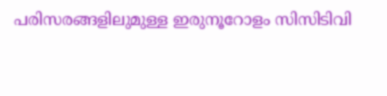പരിസരങ്ങളിലുമുള്ള ഇരുനൂറോളം സിസിടിവി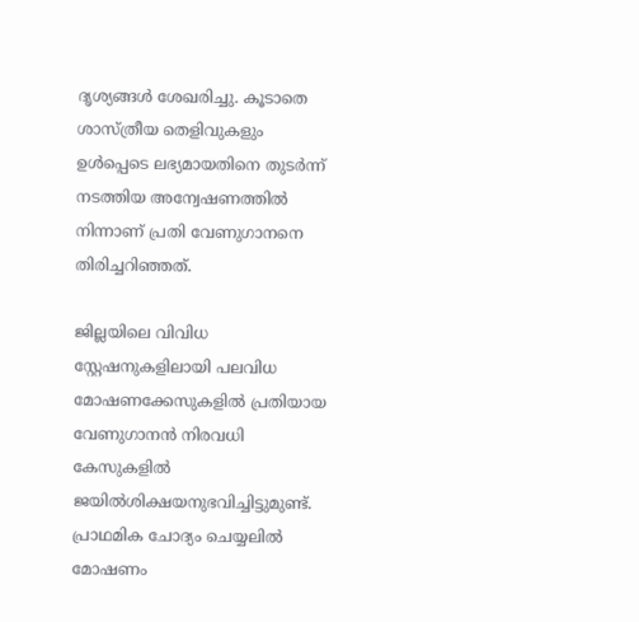ദൃശ്യങ്ങള്‍ ശേഖരിച്ചു. കൂടാതെ ശാസ്ത്രീയ തെളിവുകളും ഉള്‍പ്പെടെ ലഭ്യമായതിനെ തുടര്‍ന്ന് നടത്തിയ അന്വേഷണത്തില്‍ നിന്നാണ് പ്രതി വേണുഗാനനെ തിരിച്ചറിഞ്ഞത്.

ജില്ലയിലെ വിവിധ സ്റ്റേഷനുകളിലായി പലവിധ മോഷണക്കേസുകളില്‍ പ്രതിയായ വേണുഗാനന്‍ നിരവധി കേസുകളില്‍ ജയില്‍ശിക്ഷയനുഭവിച്ചിട്ടുമുണ്ട്. പ്രാഥമിക ചോദ്യം ചെയ്യലില്‍ മോഷണം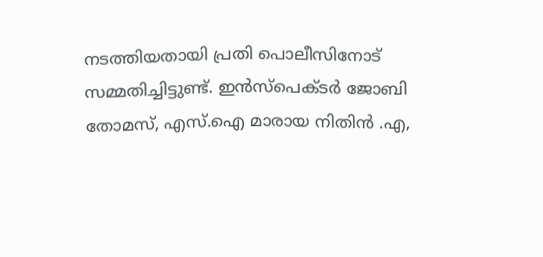നടത്തിയതായി പ്രതി പൊലീസിനോട് സമ്മതിച്ചിട്ടുണ്ട്. ഇന്‍സ്‌പെക്ടര്‍ ജോബി തോമസ്, എസ്.ഐ മാരായ നിതിന്‍ .എ,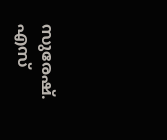സുരേഷ്. എസ്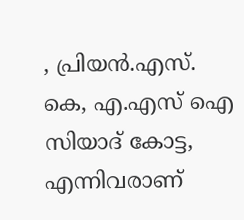, പ്രിയന്‍.എസ്. കെ, എ.എസ് ഐ സിയാദ് കോട്ട, എന്നിവരാണ്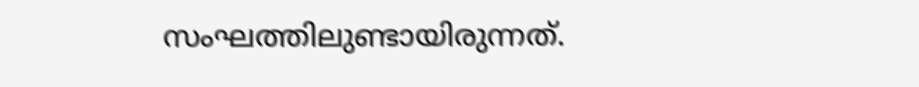സംഘത്തിലുണ്ടായിരുന്നത്.